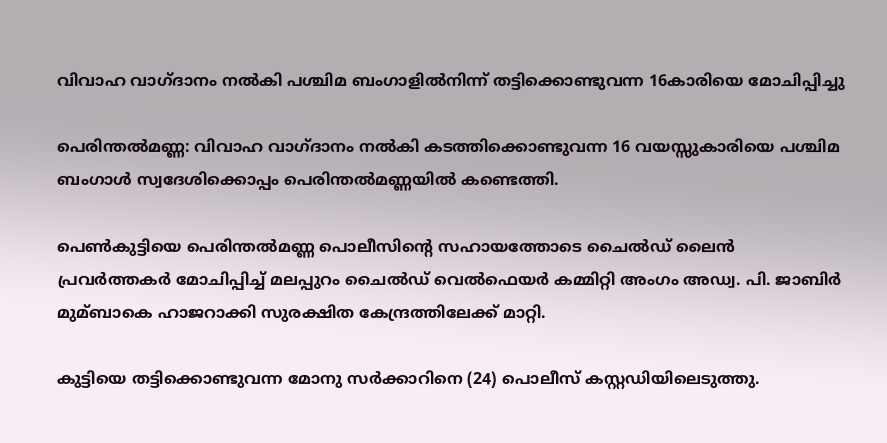വിവാഹ വാഗ്ദാനം നല്‍കി പശ്ചിമ ബംഗാളില്‍നിന്ന് തട്ടിക്കൊണ്ടുവന്ന 16കാരിയെ മോചിപ്പിച്ചു

പെരിന്തല്‍മണ്ണ: വിവാഹ വാഗ്ദാനം നല്‍കി കടത്തിക്കൊണ്ടുവന്ന 16 വയസ്സുകാരിയെ പശ്ചിമ ബംഗാള്‍ സ്വദേശിക്കൊപ്പം പെരിന്തല്‍മണ്ണയില്‍ കണ്ടെത്തി.

പെണ്‍കുട്ടിയെ പെരിന്തല്‍മണ്ണ പൊലീസിന്‍റെ സഹായത്തോടെ ചൈല്‍ഡ് ലൈന്‍ പ്രവര്‍ത്തകര്‍ മോചിപ്പിച്ച്‌ മലപ്പുറം ചൈല്‍ഡ് വെല്‍ഫെയര്‍ കമ്മിറ്റി അംഗം അഡ്വ. പി. ജാബിര്‍ മുമ്ബാകെ ഹാജറാക്കി സുരക്ഷിത കേന്ദ്രത്തിലേക്ക് മാറ്റി.

കുട്ടിയെ തട്ടിക്കൊണ്ടുവന്ന മോനു സര്‍ക്കാറിനെ (24) പൊലീസ് കസ്റ്റഡിയിലെടുത്തു.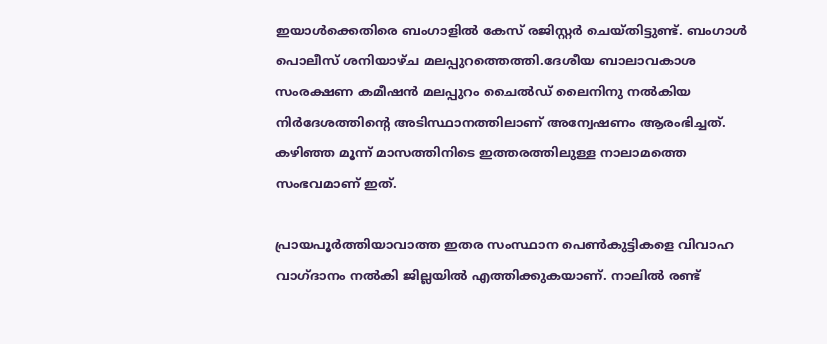ഇയാള്‍ക്കെതിരെ ബംഗാളില്‍ കേസ് രജിസ്റ്റര്‍ ചെയ്തിട്ടുണ്ട്. ബംഗാള്‍ പൊലീസ് ശനിയാഴ്ച മലപ്പുറത്തെത്തി.ദേശീയ ബാലാവകാശ സംരക്ഷണ കമീഷന്‍ മലപ്പുറം ചൈല്‍ഡ്‌ ലൈനിനു നല്‍കിയ നിര്‍ദേശത്തിന്‍റെ അടിസ്ഥാനത്തിലാണ് അന്വേഷണം ആരംഭിച്ചത്. കഴിഞ്ഞ മൂന്ന് മാസത്തിനിടെ ഇത്തരത്തിലുള്ള നാലാമത്തെ സംഭവമാണ് ഇത്.

പ്രായപൂര്‍ത്തിയാവാത്ത ഇതര സംസ്ഥാന പെണ്‍കുട്ടികളെ വിവാഹ വാഗ്ദാനം നല്‍കി ജില്ലയില്‍ എത്തിക്കുകയാണ്. നാലില്‍ രണ്ട്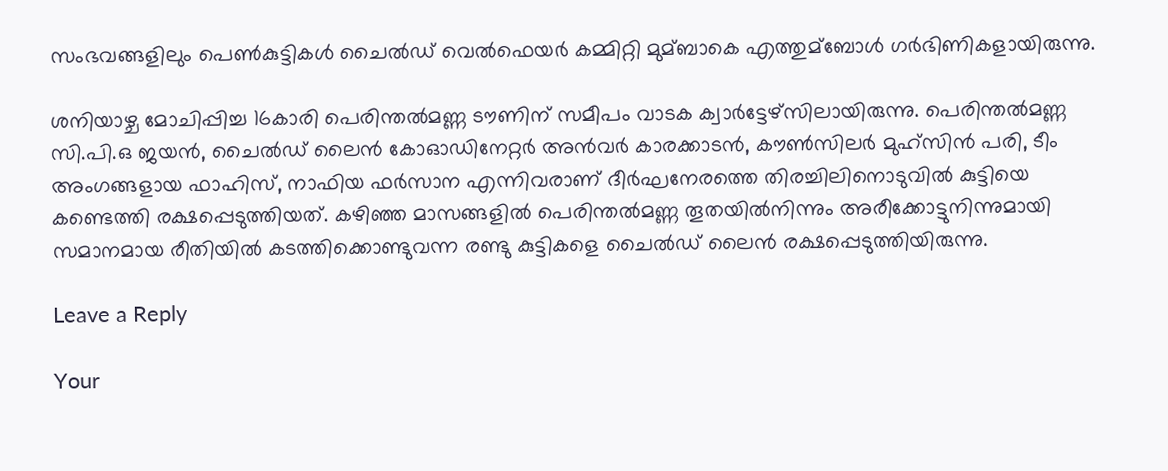സംഭവങ്ങളിലും പെണ്‍കുട്ടികള്‍ ചൈല്‍ഡ് വെല്‍ഫെയര്‍ കമ്മിറ്റി മുമ്ബാകെ എത്തുമ്ബോള്‍ ഗര്‍ഭിണികളായിരുന്നു.

ശനിയാഴ്ച മോചിപ്പിച്ച 16കാരി പെരിന്തല്‍മണ്ണ ടൗണിന് സമീപം വാടക ക്വാര്‍ട്ടേഴ്സിലായിരുന്നു. പെരിന്തല്‍മണ്ണ സി.പി.ഒ ജയന്‍, ചൈല്‍ഡ്‌ ലൈന്‍ കോഓഡിനേറ്റര്‍ അന്‍വര്‍ കാരക്കാടന്‍, കൗണ്‍സിലര്‍ മുഹ്സിന്‍ പരി, ടീം അംഗങ്ങളായ ഫാഹിസ്, നാഫിയ ഫര്‍സാന എന്നിവരാണ് ദീര്‍ഘനേരത്തെ തിരച്ചിലിനൊടുവില്‍ കുട്ടിയെ കണ്ടെത്തി രക്ഷപ്പെടുത്തിയത്. കഴിഞ്ഞ മാസങ്ങളില്‍ പെരിന്തല്‍മണ്ണ തൂതയില്‍നിന്നും അരീക്കോട്ടുനിന്നുമായി സമാനമായ രീതിയില്‍ കടത്തിക്കൊണ്ടുവന്ന രണ്ടു കുട്ടികളെ ചൈല്‍ഡ്‌ ലൈന്‍ രക്ഷപ്പെടുത്തിയിരുന്നു.

Leave a Reply

Your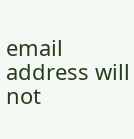email address will not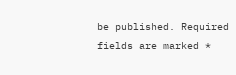be published. Required fields are marked *